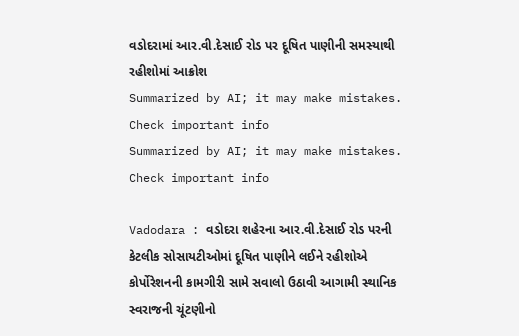વડોદરામાં આર.વી.દેસાઈ રોડ પર દૂષિત પાણીની સમસ્યાથી રહીશોમાં આક્રોશ
Summarized by AI; it may make mistakes. Check important info
Summarized by AI; it may make mistakes. Check important info

Vadodara : વડોદરા શહેરના આર.વી.દેસાઈ રોડ પરની કેટલીક સોસાયટીઓમાં દૂષિત પાણીને લઈને રહીશોએ કોર્પોરેશનની કામગીરી સામે સવાલો ઉઠાવી આગામી સ્થાનિક સ્વરાજની ચૂંટણીનો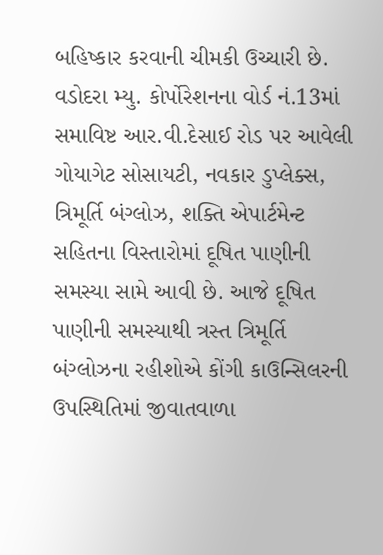બહિષ્કાર કરવાની ચીમકી ઉચ્ચારી છે.
વડોદરા મ્યુ. કોર્પોરેશનના વોર્ડ નં.13માં સમાવિષ્ટ આર.વી.દેસાઈ રોડ પર આવેલી ગોયાગેટ સોસાયટી, નવકાર ડુપ્લેક્સ, ત્રિમૂર્તિ બંગ્લોઝ, શક્તિ એપાર્ટમેન્ટ સહિતના વિસ્તારોમાં દૂષિત પાણીની સમસ્યા સામે આવી છે. આજે દૂષિત પાણીની સમસ્યાથી ત્રસ્ત ત્રિમૂર્તિ બંગ્લોઝના રહીશોએ કોંગી કાઉન્સિલરની ઉપસ્થિતિમાં જીવાતવાળા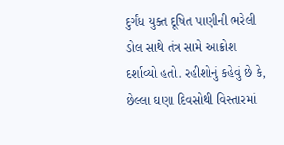દુર્ગંધ યુક્ત દૂષિત પાણીની ભરેલી ડોલ સાથે તંત્ર સામે આક્રોશ દર્શાવ્યો હતો. રહીશોનું કહેવું છે કે, છેલ્લા ઘણા દિવસોથી વિસ્તારમાં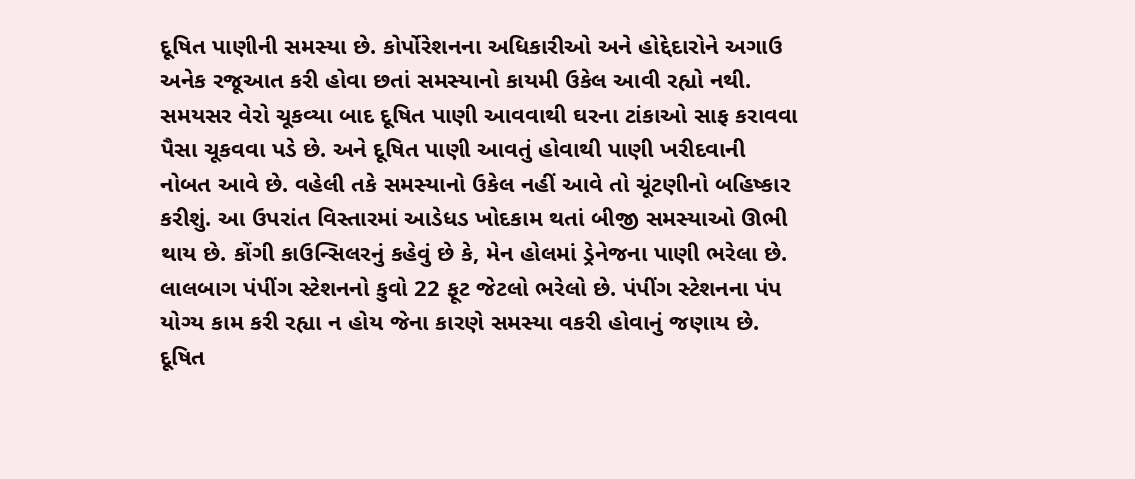દૂષિત પાણીની સમસ્યા છે. કોર્પોરેશનના અધિકારીઓ અને હોદ્દેદારોને અગાઉ અનેક રજૂઆત કરી હોવા છતાં સમસ્યાનો કાયમી ઉકેલ આવી રહ્યો નથી. સમયસર વેરો ચૂકવ્યા બાદ દૂષિત પાણી આવવાથી ઘરના ટાંકાઓ સાફ કરાવવા પૈસા ચૂકવવા પડે છે. અને દૂષિત પાણી આવતું હોવાથી પાણી ખરીદવાની નોબત આવે છે. વહેલી તકે સમસ્યાનો ઉકેલ નહીં આવે તો ચૂંટણીનો બહિષ્કાર કરીશું. આ ઉપરાંત વિસ્તારમાં આડેધડ ખોદકામ થતાં બીજી સમસ્યાઓ ઊભી થાય છે. કોંગી કાઉન્સિલરનું કહેવું છે કે, મેન હોલમાં ડ્રેનેજના પાણી ભરેલા છે. લાલબાગ પંપીંગ સ્ટેશનનો કુવો 22 ફૂટ જેટલો ભરેલો છે. પંપીંગ સ્ટેશનના પંપ યોગ્ય કામ કરી રહ્યા ન હોય જેના કારણે સમસ્યા વકરી હોવાનું જણાય છે. દૂષિત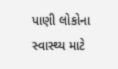પાણી લોકોના સ્વાસ્થ્ય માટે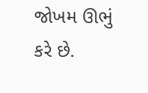જોખમ ઊભું કરે છે.